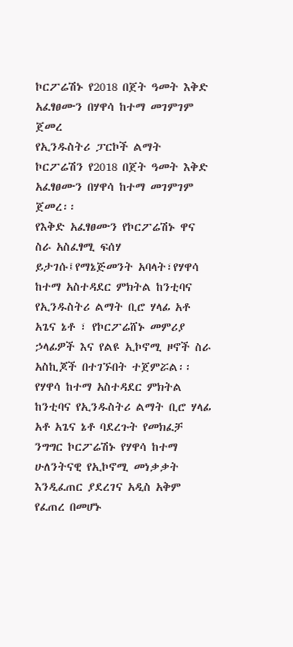ኮርፖሬሽኑ የ2018 በጀት ዓመት እቅድ አፈፃፀሙን በሃዋሳ ከተማ መገምገም ጀመረ
የኢንዱስትሪ ፓርኮች ልማት ኮርፖሬሽን የ2018 በጀት ዓመት እቅድ አፈፃፀሙን በሃዋሳ ከተማ መገምገም ጀመረ፡፡
የእቅድ አፈፃፀሙን የኮርፖሬሽኑ ዋና ስራ አስፈፃሚ ፍሰሃ ይታገሱ፤የማኔጅመንት አባላት፣የሃዋሳ ከተማ አስተዳደር ምክትል ከንቲባና የኢንዱስትሪ ልማት ቢሮ ሃላፊ አቶ አጌና ኔቶ ፣ የኮርፖሬሸኑ መምሪያ ኃላፊዎች እና የልዩ ኢኮኖሚ ዞኖች ስራ አስኪጆች በተገኙበት ተጀምሯል፡፡
የሃዋሳ ከተማ አስተዳደር ምክትል ከንቲባና የኢንዱስትሪ ልማት ቢሮ ሃላፊ አቶ አጌና ኔቶ ባደረጉት የመክፈቻ ንግግር ኮርፖሬሽኑ የሃዋሳ ከተማ ሁለንትናዊ የኢኮኖሚ መነቃቃት እንዲፈጠር ያደረገና አዲስ አቅም የፈጠረ በመሆኑ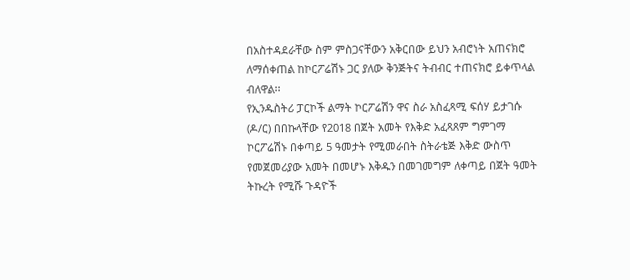በአስተዳደራቸው ስም ምስጋናቸውን አቅርበው ይህን አብሮነት አጠናክሮ ለማሰቀጠል ከኮርፖሬሽኑ ጋር ያለው ቅንጅትና ትብብር ተጠናክሮ ይቀጥላል ብለዋል፡፡
የኢንዱስትሪ ፓርኮች ልማት ኮርፖሬሽን ዋና ስራ አስፈጻሚ ፍሰሃ ይታገሱ (ዶ/ር) በበኩላቸው የ2018 በጀት አመት የእቅድ አፈጻጸም ግምገማ ኮርፖሬሽኑ በቀጣይ 5 ዓመታት የሚመራበት ስትራቴጅ እቅድ ውስጥ የመጀመሪያው አመት በመሆኑ እቅዱን በመገመግም ለቀጣይ በጀት ዓመት ትኩረት የሚሹ ጉዳዮች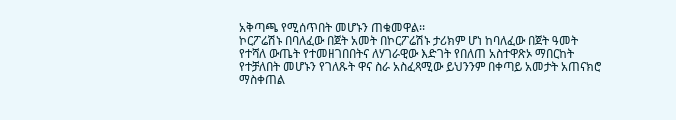አቅጣጫ የሚሰጥበት መሆኑን ጠቁመዋል፡፡
ኮርፖሬሽኑ በባለፈው በጀት አመት በኮርፖሬሽኑ ታሪክም ሆነ ከባለፈው በጀት ዓመት የተሻለ ውጤት የተመዘገበበትና ለሃገራዊው እድገት የበለጠ አስተዋጽኦ ማበርከት የተቻለበት መሆኑን የገለጹት ዋና ስራ አስፈጻሚው ይህንንም በቀጣይ አመታት አጠናክሮ ማስቀጠል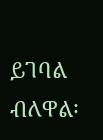ይገባል ብለዋል፡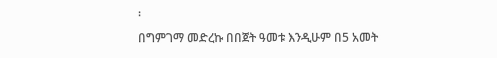፡
በግምገማ መድረኩ በበጀት ዓመቱ እንዲሁም በ5 አመት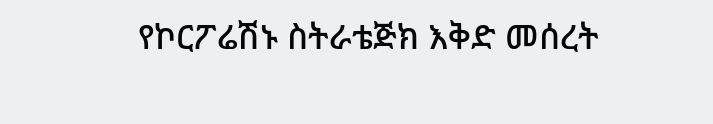የኮርፖሬሽኑ ስትራቴጅክ እቅድ መሰረት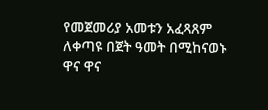የመጀመሪያ አመቱን አፈጻጸም ለቀጣዩ በጀት ዓመት በሚከናወኑ ዋና ዋና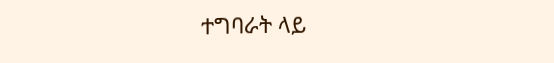ተግባራት ላይ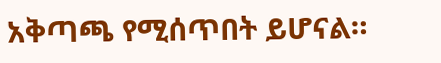አቅጣጫ የሚሰጥበት ይሆናል።